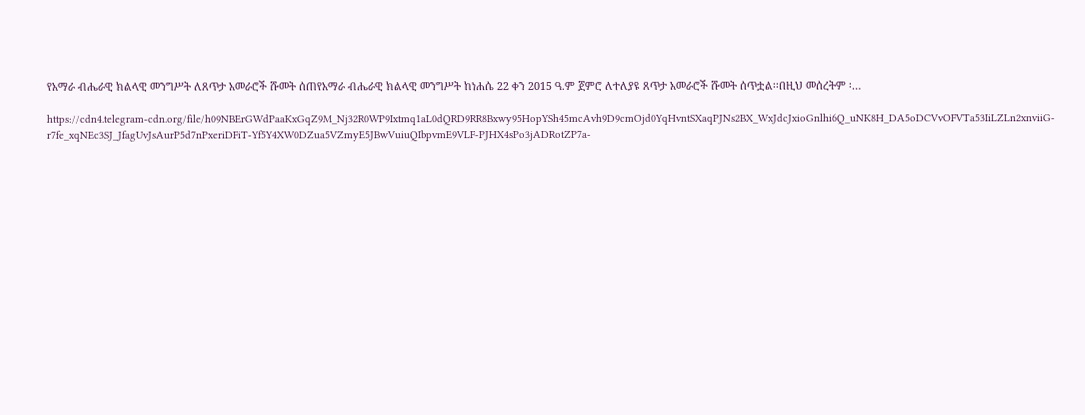የአማራ ብሔራዊ ክልላዊ መንግሥት ለጸጥታ አመራሮች ሹመት ሰጠየአማራ ብሔራዊ ክልላዊ መንግሥት ከነሐሴ 22 ቀን 2015 ዓ.ም ጀምሮ ለተለያዩ ጸጥታ አመራሮች ሹመት ሰጥቷል፡፡በዚህ መሰረትም ፡…

https://cdn4.telegram-cdn.org/file/h09NBErGWdPaaKxGqZ9M_Nj32R0WP9Ixtmq1aL0dQRD9RR8Bxwy95HopYSh45mcAvh9D9cmOjd0YqHvntSXaqPJNs2BX_WxJdcJxioGnlhi6Q_uNK8H_DA5oDCVvOFVTa53IiLZLn2xnviiG-r7fe_xqNEc3SJ_JfagUvJsAurP5d7nPxeriDFiT-Yf5Y4XW0DZua5VZmyE5JBwVuiuQIbpvmE9VLF-PJHX4sPo3jADRotZP7a-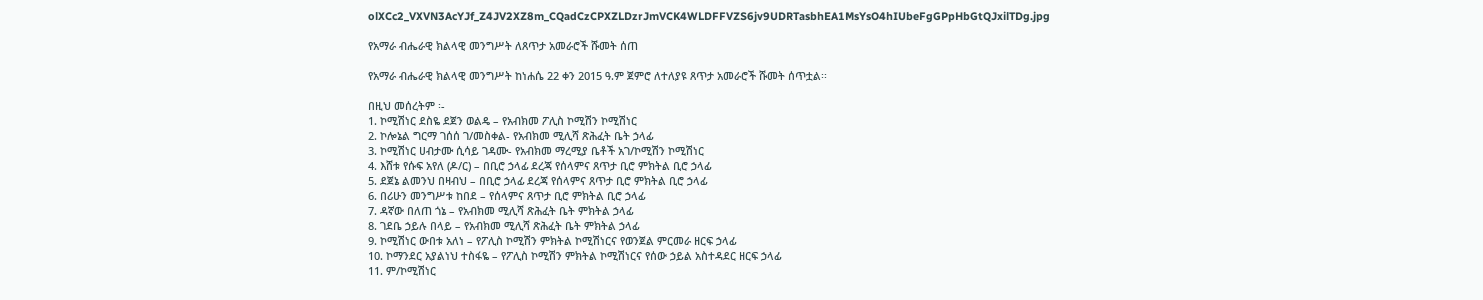olXCc2_VXVN3AcYJf_Z4JV2XZ8m_CQadCzCPXZLDzrJmVCK4WLDFFVZS6jv9UDRTasbhEA1MsYsO4hIUbeFgGPpHbGtQJxilTDg.jpg

የአማራ ብሔራዊ ክልላዊ መንግሥት ለጸጥታ አመራሮች ሹመት ሰጠ

የአማራ ብሔራዊ ክልላዊ መንግሥት ከነሐሴ 22 ቀን 2015 ዓ.ም ጀምሮ ለተለያዩ ጸጥታ አመራሮች ሹመት ሰጥቷል፡፡

በዚህ መሰረትም ፡-
1. ኮሚሽነር ደስዬ ደጀን ወልዴ – የአብክመ ፖሊስ ኮሚሽን ኮሚሽነር
2. ኮሎኔል ግርማ ገሰሰ ገ/መስቀል- የአብክመ ሚሊሻ ጽሕፈት ቤት ኃላፊ
3. ኮሚሽነር ሀብታሙ ሲሳይ ገዳሙ- የአብክመ ማረሚያ ቤቶች አገ/ኮሚሽን ኮሚሽነር
4. እሸቱ የሱፍ አየለ (ዶ/ር) – በቢሮ ኃላፊ ደረጃ የሰላምና ጸጥታ ቢሮ ምክትል ቢሮ ኃላፊ
5. ደጀኔ ልመንህ በዛብህ – በቢሮ ኃላፊ ደረጃ የሰላምና ጸጥታ ቢሮ ምክትል ቢሮ ኃላፊ
6. በሪሁን መንግሥቱ ከበደ – የሰላምና ጸጥታ ቢሮ ምክትል ቢሮ ኃላፊ
7. ዳኛው በለጠ ጎኔ – የአብክመ ሚሊሻ ጽሕፈት ቤት ምክትል ኃላፊ
8. ገደቤ ኃይሉ በላይ – የአብክመ ሚሊሻ ጽሕፈት ቤት ምክትል ኃላፊ
9. ኮሚሽነር ውበቱ አለነ – የፖሊስ ኮሚሽን ምክትል ኮሚሽነርና የወንጀል ምርመራ ዘርፍ ኃላፊ
10. ኮማንደር አያልነህ ተስፋዬ – የፖሊስ ኮሚሽን ምክትል ኮሚሽነርና የሰው ኃይል አስተዳደር ዘርፍ ኃላፊ
11. ም/ኮሚሽነር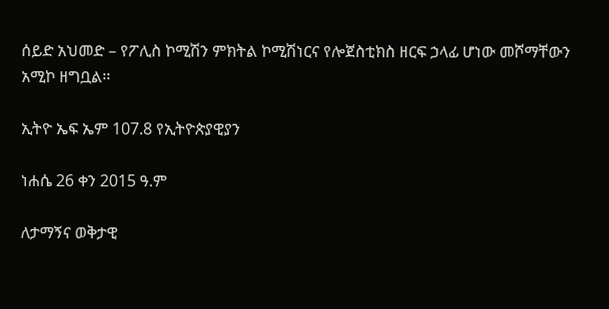ሰይድ አህመድ – የፖሊስ ኮሚሽን ምክትል ኮሚሽነርና የሎጀስቲክስ ዘርፍ ኃላፊ ሆነው መሾማቸውን አሚኮ ዘግቧል፡፡

ኢትዮ ኤፍ ኤም 107.8 የኢትዮጵያዊያን

ነሐሴ 26 ቀን 2015 ዓ.ም

ለታማኝና ወቅታዊ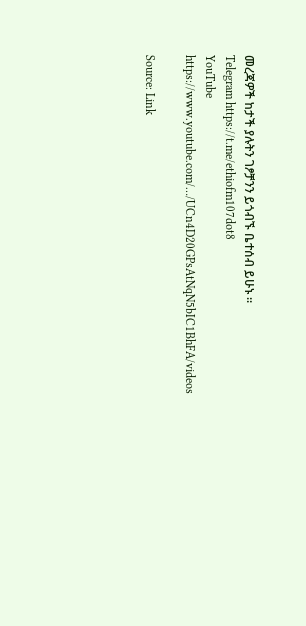መረጃዎች ከታች ያሉትን ገፆቻንን ይጎብኙ ቤተሰብ ይሁኑ ።
Telegram https://t.me/ethiofm107dot8
YouTube
https://www.youtube.com/…/UCn4D20GPsAtNqN5bIC1BhFA/videos

Source: Link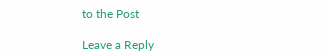to the Post

Leave a Reply